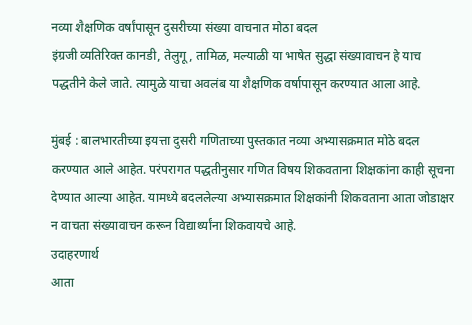नव्या शैक्षणिक वर्षांपासून दुसरीच्या संख्या वाचनात मोठा बदल
इंग्रजी व्यतिरिक्त कानडी, तेलुगू, तामिळ, मल्याळी या भाषेत सुद्धा संख्यावाचन हे याच पद्धतीने केले जाते. त्यामुळे याचा अवलंब या शैक्षणिक वर्षापासून करण्यात आला आहे.

मुंबई : बालभारतीच्या इयत्ता दुसरी गणिताच्या पुस्तकात नव्या अभ्यासक्रमात मोठे बदल करण्यात आले आहेत. परंपरागत पद्धतीनुसार गणित विषय शिकवताना शिक्षकांना काही सूचना देण्यात आल्या आहेत. यामध्ये बदललेल्या अभ्यासक्रमात शिक्षकांनी शिकवताना आता जोडाक्षर न वाचता संख्यावाचन करून विद्यार्थ्यांना शिकवायचे आहे.
उदाहरणार्थ
आता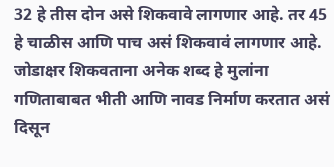32 हे तीस दोन असे शिकवावे लागणार आहे. तर 45 हे चाळीस आणि पाच असं शिकवावं लागणार आहे.
जोडाक्षर शिकवताना अनेक शब्द हे मुलांना गणिताबाबत भीती आणि नावड निर्माण करतात असं दिसून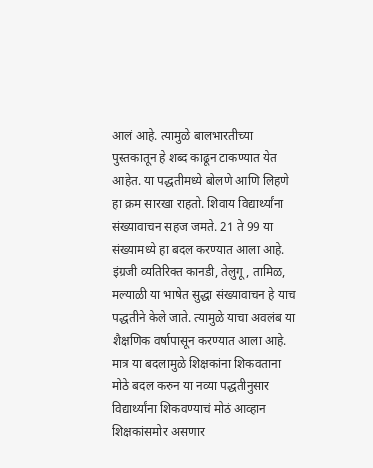आलं आहे. त्यामुळे बालभारतीच्या पुस्तकातून हे शब्द काढून टाकण्यात येत आहेत. या पद्धतीमध्ये बोलणे आणि लिहणे हा क्रम सारखा राहतो. शिवाय विद्यार्थ्यांना संख्यावाचन सहज जमते. 21 ते 99 या संख्यामध्ये हा बदल करण्यात आला आहे.
इंग्रजी व्यतिरिक्त कानडी, तेलुगू, तामिळ, मल्याळी या भाषेत सुद्धा संख्यावाचन हे याच पद्धतीने केले जाते. त्यामुळे याचा अवलंब या शैक्षणिक वर्षापासून करण्यात आला आहे. मात्र या बदलामुळे शिक्षकांना शिकवताना मोठे बदल करुन या नव्या पद्धतीनुसार विद्यार्थ्यांना शिकवण्याचं मोठं आव्हान शिक्षकांसमोर असणार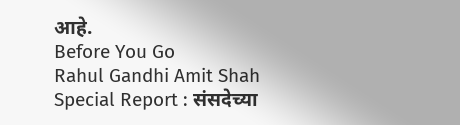आहे.
Before You Go
Rahul Gandhi Amit Shah Special Report : संसदेच्या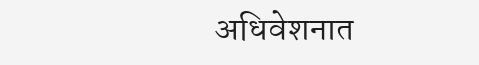अधिवेशनात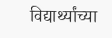विद्यार्थ्यांच्या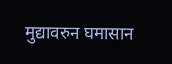मुद्यावरुन घमासान